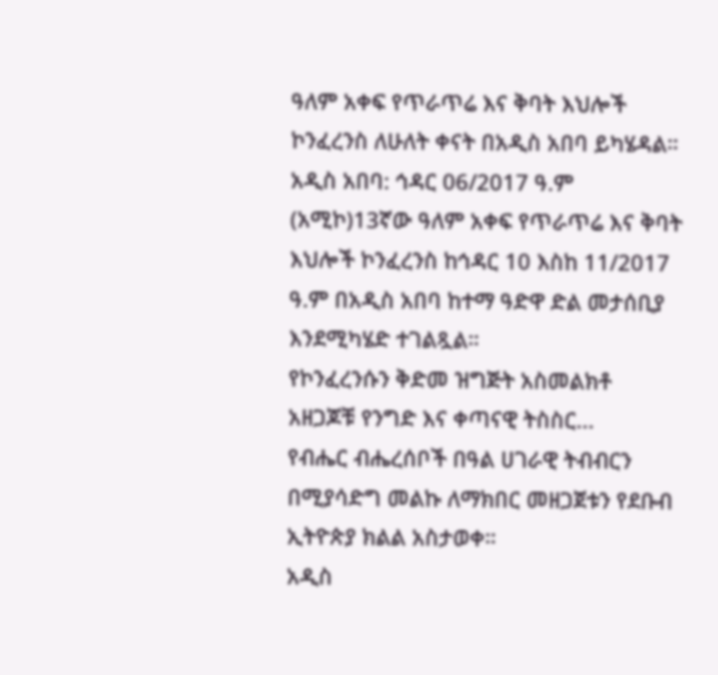ዓለም አቀፍ የጥራጥሬ እና ቅባት እህሎች ኮንፈረንስ ለሁለት ቀናት በአዲስ አበባ ይካሄዳል።
አዲስ አበባ: ኅዳር 06/2017 ዓ.ም (አሚኮ)13ኛው ዓለም አቀፍ የጥራጥሬ እና ቅባት እህሎች ኮንፈረንስ ከኅዳር 10 እስከ 11/2017 ዓ.ም በአዲስ አበባ ከተማ ዓድዋ ድል መታሰቢያ እንደሚካሄድ ተገልጿል።
የኮንፈረንሱን ቅድመ ዝግጅት አስመልክቶ አዘጋጆቹ የንግድ እና ቀጣናዊ ትስስር...
የብሔር ብሔረሰቦች በዓል ሀገራዊ ትብብርን በሚያሳድግ መልኩ ለማክበር መዘጋጀቱን የደቡብ ኢትዮጵያ ክልል አስታወቀ።
አዲስ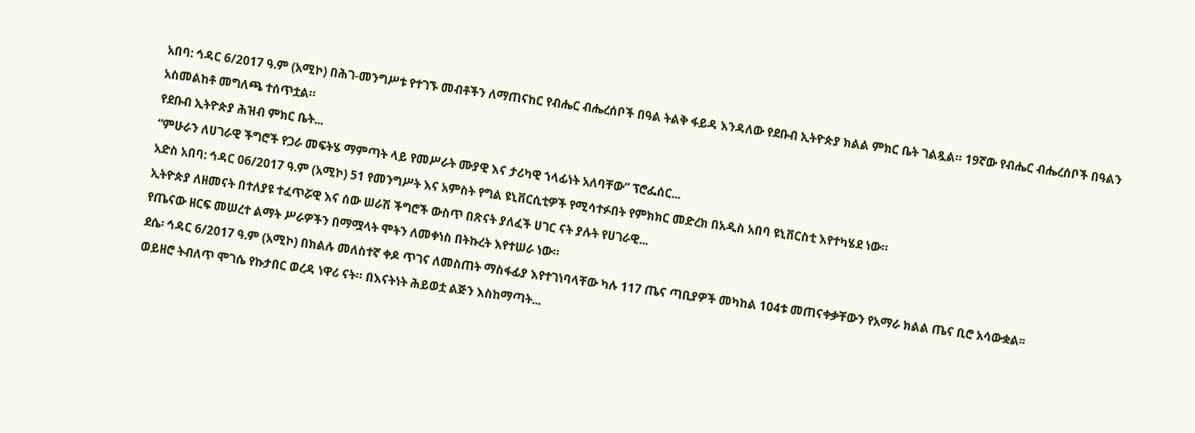አበባ: ኅዳር 6/2017 ዓ.ም (አሚኮ) በሕገ-መንግሥቱ የተገኙ መብቶችን ለማጠናከር የብሔር ብሔረሰቦች በዓል ትልቅ ፋይዳ እንዳለው የደቡብ ኢትዮጵያ ክልል ምክር ቤት ገልጿል። 19ኛው የብሔር ብሔረሰቦች በዓልን አስመልከቶ መግለጫ ተሰጥቷል።
የደቡብ ኢትዮጵያ ሕዝብ ምክር ቤት...
“ምሁራን ለሀገራዊ ችግሮች የጋራ መፍትሄ ማምጣት ላይ የመሥራት ሙያዊ እና ታሪካዊ ኀላፊነት አለባቸው” ፕሮፌሰር...
አድስ አበባ: ኅዳር 06/2017 ዓ.ም (አሚኮ) 51 የመንግሥት እና አምስት የግል ዩኒቨርሲቲዎች የሚሳተፉበት የምክክር መድረክ በአዲስ አበባ ዩኒቨርስቲ እየተካሄደ ነው።
ኢትዮጵያ ለዘመናት በተለያዩ ተፈጥሯዊ እና ሰው ሠራሽ ችግሮች ውስጥ በጽናት ያለፈች ሀገር ናት ያሉት የሀገራዊ...
የጤናው ዘርፍ መሠረተ ልማት ሥራዎችን በማሟላት ሞትን ለመቀነስ በትኩረት እየተሠራ ነው።
ደሴ፡ ኅዳር 6/2017 ዓ.ም (አሚኮ) በክልሉ መለስተኛ ቀዶ ጥገና ለመስጠት ማስፋፊያ እየተገነባላቸው ካሉ 117 ጤና ጣቢያዎች መካከል 104ቱ መጠናቀቃቸውን የአማራ ክልል ጤና ቢሮ አሳውቋል፡፡
ወይዘሮ ትብለጥ ሞገሴ የኩታበር ወረዳ ነዋሪ ናት። በእናትነት ሕይወቷ ልጅን እስከማጣት...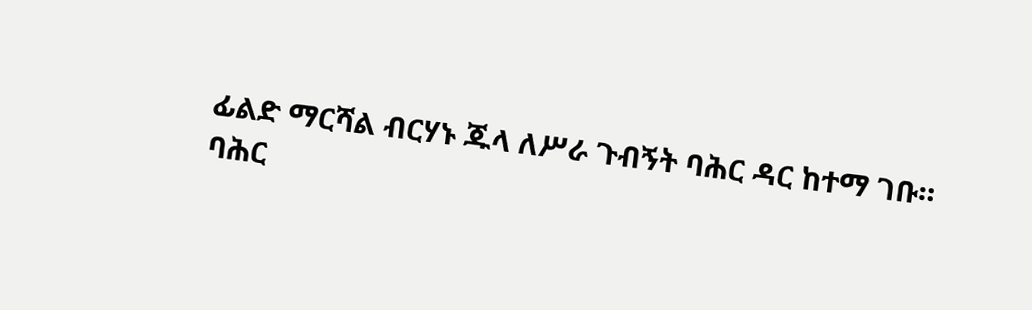ፊልድ ማርሻል ብርሃኑ ጁላ ለሥራ ጉብኝት ባሕር ዳር ከተማ ገቡ።
ባሕር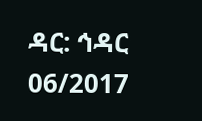ዳር: ኅዳር 06/2017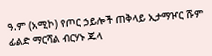ዓ.ም (አሚኮ) የጦር ኃይሎች ጠቅላይ ኢታማዦር ሹም ፊልድ ማርሻል ብርሃኑ ጁላ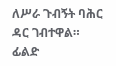ለሥራ ጉብኝት ባሕር ዳር ገብተዋል።
ፊልድ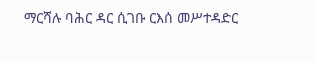ማርሻሉ ባሕር ዳር ሲገቡ ርእሰ መሥተዳድር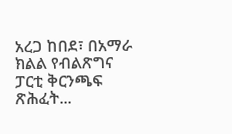አረጋ ከበደ፣ በአማራ ክልል የብልጽግና ፓርቲ ቅርንጫፍ ጽሕፈት...